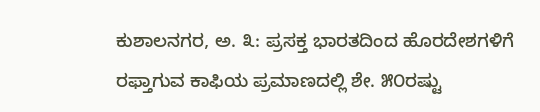ಕುಶಾಲನಗರ, ಅ. ೩: ಪ್ರಸಕ್ತ ಭಾರತದಿಂದ ಹೊರದೇಶಗಳಿಗೆ ರಫ್ತಾಗುವ ಕಾಫಿಯ ಪ್ರಮಾಣದಲ್ಲಿ ಶೇ. ೫೦ರಷ್ಟು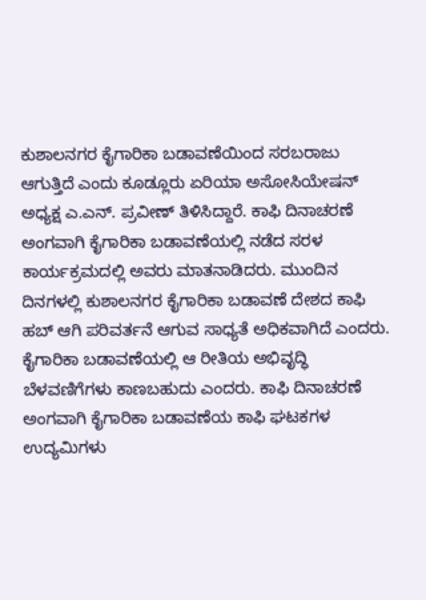ಕುಶಾಲನಗರ ಕೈಗಾರಿಕಾ ಬಡಾವಣೆಯಿಂದ ಸರಬರಾಜು ಆಗುತ್ತಿದೆ ಎಂದು ಕೂಡ್ಲೂರು ಏರಿಯಾ ಅಸೋಸಿಯೇಷನ್ ಅಧ್ಯಕ್ಷ ಎ.ಎನ್. ಪ್ರವೀಣ್ ತಿಳಿಸಿದ್ದಾರೆ. ಕಾಫಿ ದಿನಾಚರಣೆ ಅಂಗವಾಗಿ ಕೈಗಾರಿಕಾ ಬಡಾವಣೆಯಲ್ಲಿ ನಡೆದ ಸರಳ ಕಾರ್ಯಕ್ರಮದಲ್ಲಿ ಅವರು ಮಾತನಾಡಿದರು. ಮುಂದಿನ ದಿನಗಳಲ್ಲಿ ಕುಶಾಲನಗರ ಕೈಗಾರಿಕಾ ಬಡಾವಣೆ ದೇಶದ ಕಾಫಿ ಹಬ್ ಆಗಿ ಪರಿವರ್ತನೆ ಆಗುವ ಸಾಧ್ಯತೆ ಅಧಿಕವಾಗಿದೆ ಎಂದರು. ಕೈಗಾರಿಕಾ ಬಡಾವಣೆಯಲ್ಲಿ ಆ ರೀತಿಯ ಅಭಿವೃದ್ಧಿ ಬೆಳವಣಿಗೆಗಳು ಕಾಣಬಹುದು ಎಂದರು. ಕಾಫಿ ದಿನಾಚರಣೆ ಅಂಗವಾಗಿ ಕೈಗಾರಿಕಾ ಬಡಾವಣೆಯ ಕಾಫಿ ಘಟಕಗಳ ಉದ್ಯಮಿಗಳು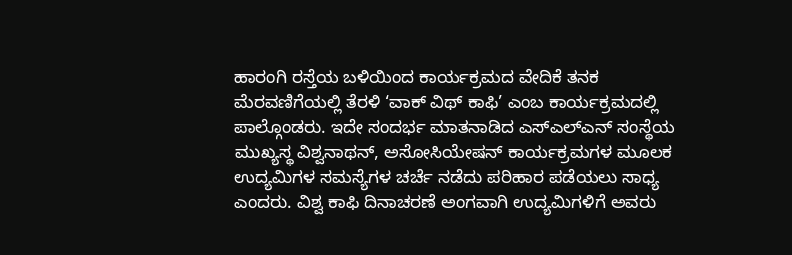ಹಾರಂಗಿ ರಸ್ತೆಯ ಬಳಿಯಿಂದ ಕಾರ್ಯಕ್ರಮದ ವೇದಿಕೆ ತನಕ ಮೆರವಣಿಗೆಯಲ್ಲಿ ತೆರಳಿ ‘ವಾಕ್ ವಿಥ್ ಕಾಫಿ’ ಎಂಬ ಕಾರ್ಯಕ್ರಮದಲ್ಲಿ ಪಾಲ್ಗೊಂಡರು. ಇದೇ ಸಂದರ್ಭ ಮಾತನಾಡಿದ ಎಸ್‌ಎಲ್‌ಎನ್ ಸಂಸ್ಥೆಯ ಮುಖ್ಯಸ್ಥ ವಿಶ್ವನಾಥನ್, ಅಸೋಸಿಯೇಷನ್ ಕಾರ್ಯಕ್ರಮಗಳ ಮೂಲಕ ಉದ್ಯಮಿಗಳ ಸಮಸ್ಯೆಗಳ ಚರ್ಚೆ ನಡೆದು ಪರಿಹಾರ ಪಡೆಯಲು ಸಾಧ್ಯ ಎಂದರು. ವಿಶ್ವ ಕಾಫಿ ದಿನಾಚರಣೆ ಅಂಗವಾಗಿ ಉದ್ಯಮಿಗಳಿಗೆ ಅವರು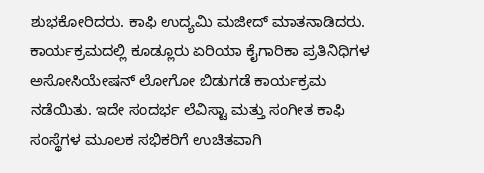ಶುಭಕೋರಿದರು. ಕಾಫಿ ಉದ್ಯಮಿ ಮಜೀದ್ ಮಾತನಾಡಿದರು. ಕಾರ್ಯಕ್ರಮದಲ್ಲಿ ಕೂಡ್ಲೂರು ಏರಿಯಾ ಕೈಗಾರಿಕಾ ಪ್ರತಿನಿಧಿಗಳ ಅಸೋಸಿಯೇಷನ್ ಲೋಗೋ ಬಿಡುಗಡೆ ಕಾರ್ಯಕ್ರಮ ನಡೆಯಿತು. ಇದೇ ಸಂದರ್ಭ ಲೆವಿಸ್ಟಾ ಮತ್ತು ಸಂಗೀತ ಕಾಫಿ ಸಂಸ್ಥೆಗಳ ಮೂಲಕ ಸಭಿಕರಿಗೆ ಉಚಿತವಾಗಿ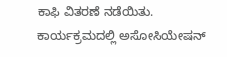ಕಾಫಿ ವಿತರಣೆ ನಡೆಯಿತು. ಕಾರ್ಯಕ್ರಮದಲ್ಲಿ ಅಸೋಸಿಯೇಷನ್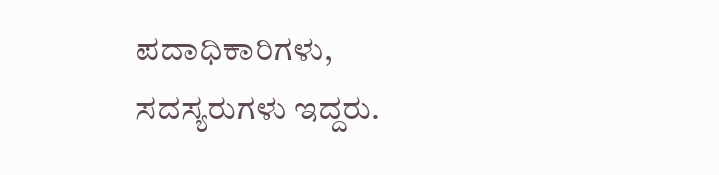ಪದಾಧಿಕಾರಿಗಳು, ಸದಸ್ಯರುಗಳು ಇದ್ದರು.